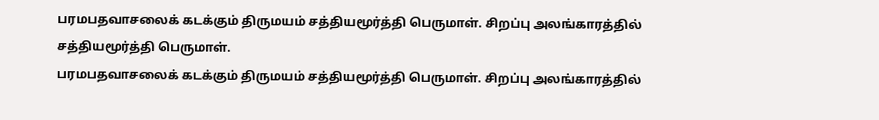பரமபதவாசலைக் கடக்கும் திருமயம் சத்தியமூர்த்தி பெருமாள். சிறப்பு அலங்காரத்தில் சத்தியமூர்த்தி பெருமாள்.
பரமபதவாசலைக் கடக்கும் திருமயம் சத்தியமூர்த்தி பெருமாள். சிறப்பு அலங்காரத்தில்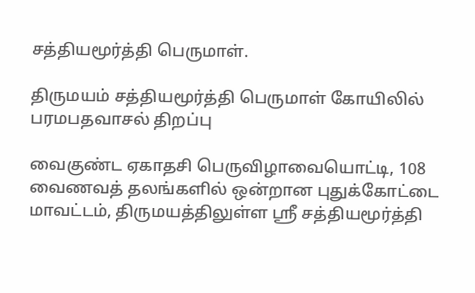சத்தியமூர்த்தி பெருமாள்.

திருமயம் சத்தியமூர்த்தி பெருமாள் கோயிலில் பரமபதவாசல் திறப்பு

வைகுண்ட ஏகாதசி பெருவிழாவையொட்டி, 108 வைணவத் தலங்களில் ஒன்றான புதுக்கோட்டை மாவட்டம், திருமயத்திலுள்ள ஸ்ரீ சத்தியமூர்த்தி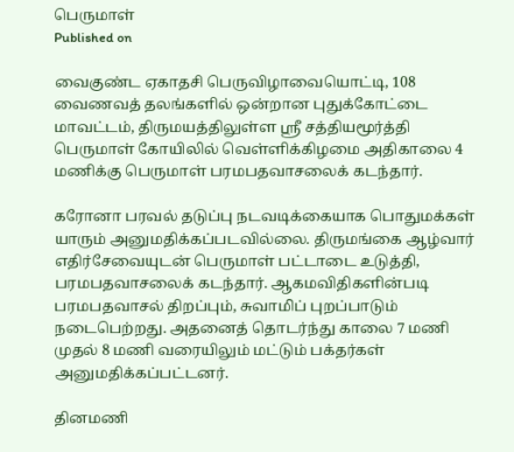பெருமாள்
Published on

வைகுண்ட ஏகாதசி பெருவிழாவையொட்டி, 108 வைணவத் தலங்களில் ஒன்றான புதுக்கோட்டை மாவட்டம், திருமயத்திலுள்ள ஸ்ரீ சத்தியமூர்த்தி பெருமாள் கோயிலில் வெள்ளிக்கிழமை அதிகாலை 4 மணிக்கு பெருமாள் பரமபதவாசலைக் கடந்தார்.

கரோனா பரவல் தடுப்பு நடவடிக்கையாக பொதுமக்கள் யாரும் அனுமதிக்கப்படவில்லை. திருமங்கை ஆழ்வார் எதிர்சேவையுடன் பெருமாள் பட்டாடை உடுத்தி, பரமபதவாசலைக் கடந்தார். ஆகமவிதிகளின்படி பரமபதவாசல் திறப்பும், சுவாமிப் புறப்பாடும் நடைபெற்றது. அதனைத் தொடர்ந்து காலை 7 மணி முதல் 8 மணி வரையிலும் மட்டும் பக்தர்கள் அனுமதிக்கப்பட்டனர்.

தினமணி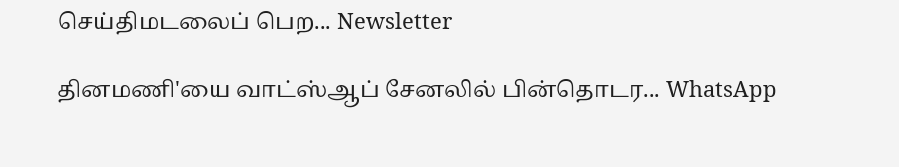செய்திமடலைப் பெற... Newsletter

தினமணி'யை வாட்ஸ்ஆப் சேனலில் பின்தொடர... WhatsApp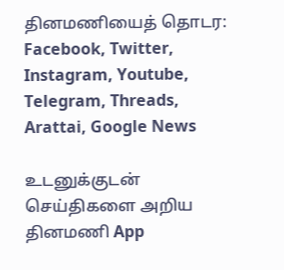தினமணியைத் தொடர: Facebook, Twitter, Instagram, Youtube, Telegram, Threads, Arattai, Google News

உடனுக்குடன் செய்திகளை அறிய தினமணி App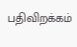பதிவிறக்கம்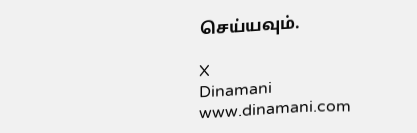செய்யவும்.

X
Dinamani
www.dinamani.com